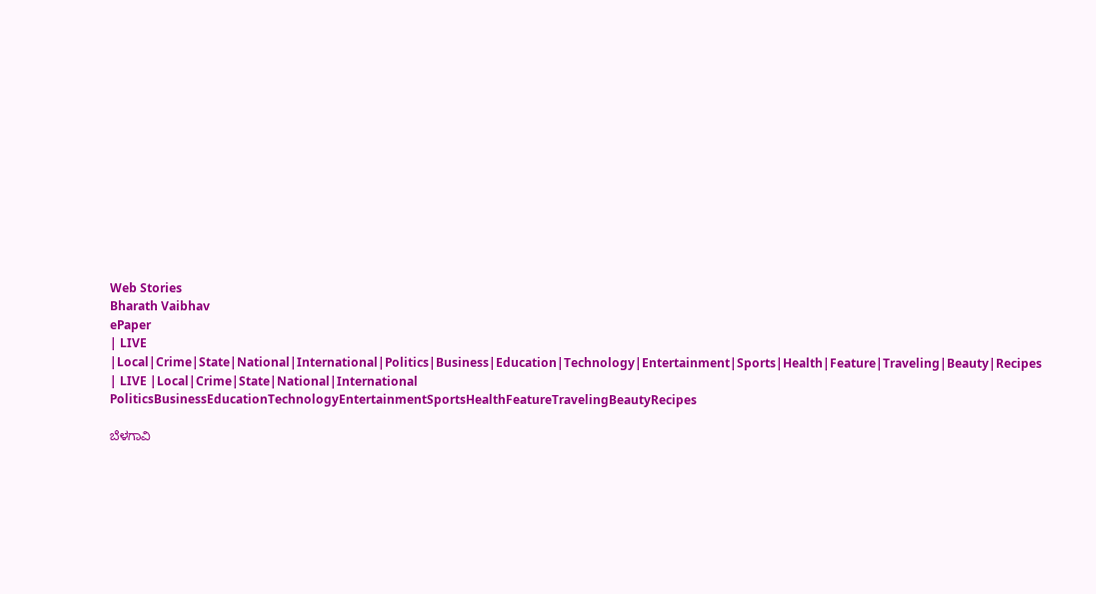Web Stories
Bharath Vaibhav
ePaper
| LIVE |Local|Crime|State|National|International|Politics|Business|Education|Technology|Entertainment|Sports|Health|Feature|Traveling|Beauty|Recipes
| LIVE |Local|Crime|State|National|International
PoliticsBusinessEducationTechnologyEntertainmentSportsHealthFeatureTravelingBeautyRecipes

ಬೆಳಗಾವಿ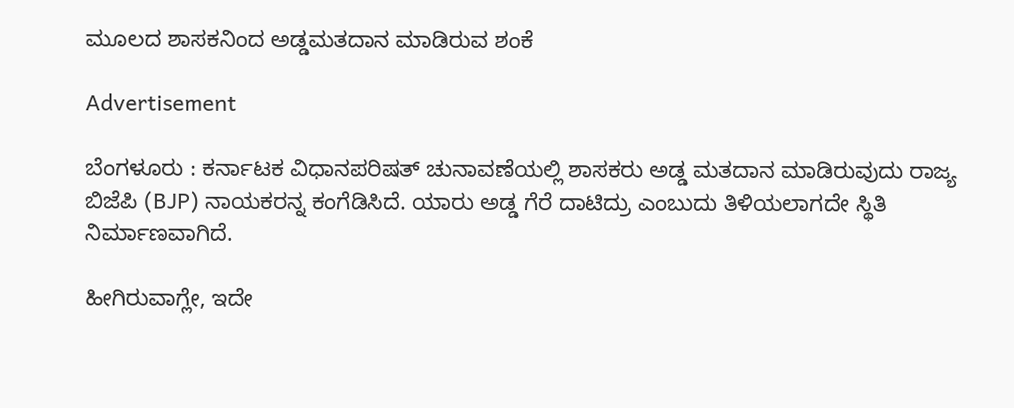ಮೂಲದ ಶಾಸಕನಿಂದ ಅಡ್ಡಮತದಾನ ಮಾಡಿರುವ ಶಂಕೆ

Advertisement

ಬೆಂಗಳೂರು : ಕರ್ನಾಟಕ ವಿಧಾನಪರಿಷತ್ ಚುನಾವಣೆಯಲ್ಲಿ ಶಾಸಕರು ಅಡ್ಡ ಮತದಾನ ಮಾಡಿರುವುದು ರಾಜ್ಯ ಬಿಜೆಪಿ (BJP) ನಾಯಕರನ್ನ ಕಂಗೆಡಿಸಿದೆ. ಯಾರು ಅಡ್ಡ ಗೆರೆ ದಾಟಿದ್ರು ಎಂಬುದು ತಿಳಿಯಲಾಗದೇ ಸ್ಥಿತಿ ನಿರ್ಮಾಣವಾಗಿದೆ.

ಹೀಗಿರುವಾಗ್ಲೇ, ಇದೇ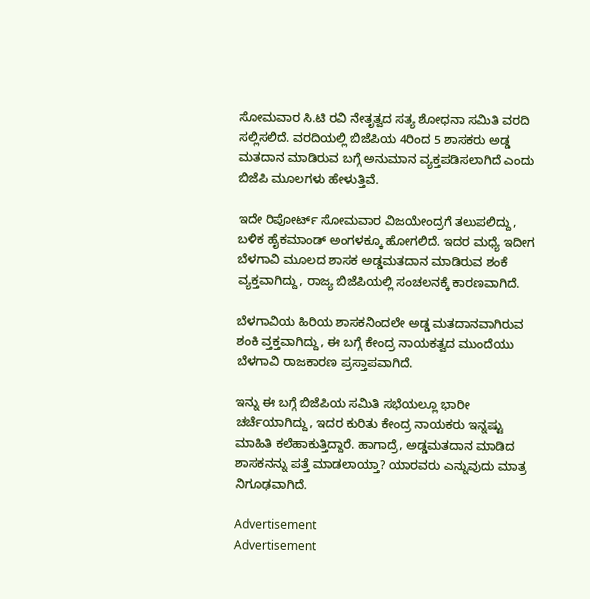ಸೋಮವಾರ ಸಿ.ಟಿ ರವಿ ನೇತೃತ್ವದ ಸತ್ಯ ಶೋಧನಾ ಸಮಿತಿ ವರದಿ ಸಲ್ಲಿಸಲಿದೆ. ವರದಿಯಲ್ಲಿ ಬಿಜೆಪಿಯ 4ರಿಂದ 5 ಶಾಸಕರು ಅಡ್ಡ ಮತದಾನ ಮಾಡಿರುವ ಬಗ್ಗೆ ಅನುಮಾನ ವ್ಯಕ್ತಪಡಿಸಲಾಗಿದೆ ಎಂದು ಬಿಜೆಪಿ ಮೂಲಗಳು ಹೇಳುತ್ತಿವೆ.

ಇದೇ ರಿಪೋರ್ಟ್ ಸೋಮವಾರ ವಿಜಯೇಂದ್ರಗೆ ತಲುಪಲಿದ್ದು, ಬಳಿಕ ಹೈಕಮಾಂಡ್‌ ಅಂಗಳಕ್ಕೂ ಹೋಗಲಿದೆ. ಇದರ ಮಧ್ಯೆ ಇದೀಗ ಬೆಳಗಾವಿ ಮೂಲದ ಶಾಸಕ ಅಡ್ಡಮತದಾನ ಮಾಡಿರುವ ಶಂಕೆ ವ್ಯಕ್ತವಾಗಿದ್ದು, ರಾಜ್ಯ ಬಿಜೆಪಿಯಲ್ಲಿ ಸಂಚಲನಕ್ಕೆ ಕಾರಣವಾಗಿದೆ.

ಬೆಳಗಾವಿಯ ಹಿರಿಯ ಶಾಸಕನಿಂದಲೇ ಅಡ್ಡ ಮತದಾನವಾಗಿರುವ ಶಂಕಿ ವ್ತಕ್ತವಾಗಿದ್ದು, ಈ ಬಗ್ಗೆ ಕೇಂದ್ರ ನಾಯಕತ್ವದ ಮುಂದೆಯು ಬೆಳಗಾವಿ ರಾಜಕಾರಣ ಪ್ರಸ್ತಾಪವಾಗಿದೆ.

ಇನ್ನು ಈ ಬಗ್ಗೆ ಬಿಜೆಪಿಯ ಸಮಿತಿ ಸಭೆಯಲ್ಲೂ ಭಾರೀ ಚರ್ಚೆಯಾಗಿದ್ದು, ಇದರ ಕುರಿತು ಕೇಂದ್ರ ನಾಯಕರು ಇನ್ನಷ್ಟು ಮಾಹಿತಿ ಕಲೆಹಾಕುತ್ತಿದ್ದಾರೆ. ಹಾಗಾದ್ರೆ, ಅಡ್ಡಮತದಾನ ಮಾಡಿದ ಶಾಸಕನನ್ನು ಪತ್ತೆ ಮಾಡಲಾಯ್ತಾ? ಯಾರವರು ಎನ್ನುವುದು ಮಾತ್ರ ನಿಗೂಢವಾಗಿದೆ.

Advertisement
Advertisement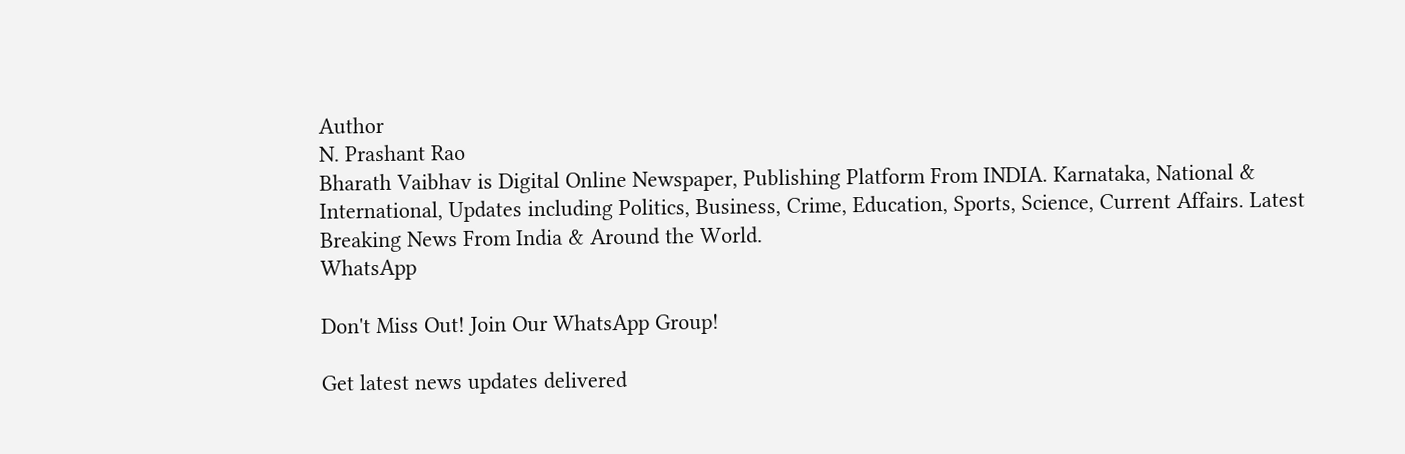Author
N. Prashant Rao
Bharath Vaibhav is Digital Online Newspaper, Publishing Platform From INDIA. Karnataka, National & International, Updates including Politics, Business, Crime, Education, Sports, Science, Current Affairs. Latest Breaking News From India & Around the World.
WhatsApp

Don't Miss Out! Join Our WhatsApp Group!

Get latest news updates delivered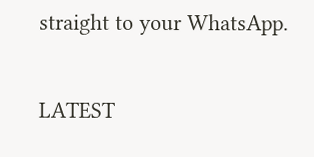straight to your WhatsApp.

LATEST